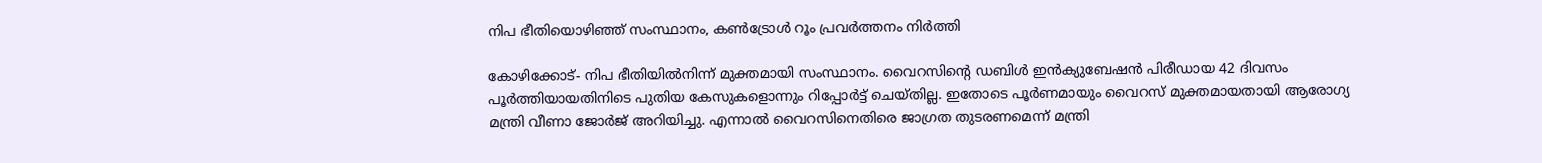നിപ ഭീതിയൊഴിഞ്ഞ് സംസ്ഥാനം, കണ്‍ട്രോള്‍ റൂം പ്രവര്‍ത്തനം നിര്‍ത്തി

കോഴിക്കോട്- നിപ ഭീതിയില്‍നിന്ന് മുക്തമായി സംസ്ഥാനം. വൈറസിന്റെ ഡബിള്‍ ഇന്‍ക്യുബേഷന്‍ പിരീഡായ 42 ദിവസം പൂര്‍ത്തിയായതിനിടെ പുതിയ കേസുകളൊന്നും റിപ്പോര്‍ട്ട് ചെയ്തില്ല. ഇതോടെ പൂര്‍ണമായും വൈറസ് മുക്തമായതായി ആരോഗ്യ മന്ത്രി വീണാ ജോര്‍ജ് അറിയിച്ചു. എന്നാല്‍ വൈറസിനെതിരെ ജാഗ്രത തുടരണമെന്ന് മന്ത്രി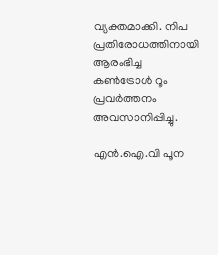വ്യക്തമാക്കി. നിപ പ്രതിരോധത്തിനായി ആരംഭിച്ച കണ്‍ട്രോള്‍ റൂം പ്രവര്‍ത്തനം അവസാനിപ്പിച്ചു.

എന്‍.ഐ.വി പൂന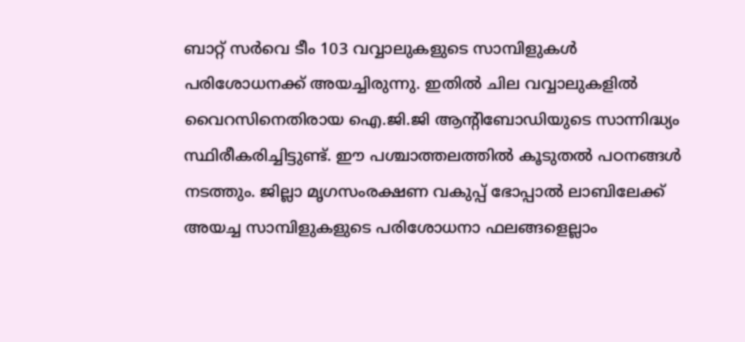ബാറ്റ് സര്‍വെ ടീം 103 വവ്വാലുകളുടെ സാമ്പിളുകള്‍ പരിശോധനക്ക് അയച്ചിരുന്നു. ഇതില്‍ ചില വവ്വാലുകളില്‍ വൈറസിനെതിരായ ഐ.ജി.ജി ആന്റിബോഡിയുടെ സാന്നിദ്ധ്യം സ്ഥിരീകരിച്ചിട്ടുണ്ട്. ഈ പശ്ചാത്തലത്തില്‍ കൂടുതല്‍ പഠനങ്ങള്‍ നടത്തും. ജില്ലാ മൃഗസംരക്ഷണ വകുപ്പ് ഭോപ്പാല്‍ ലാബിലേക്ക് അയച്ച സാമ്പിളുകളുടെ പരിശോധനാ ഫലങ്ങളെല്ലാം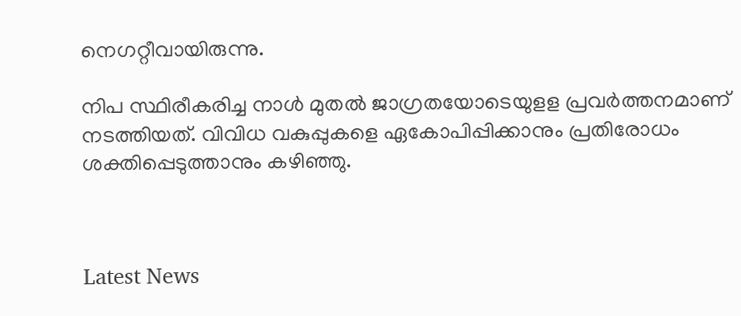നെഗറ്റീവായിരുന്നു.

നിപ സ്ഥിരീകരിച്ച നാള്‍ മുതല്‍ ജാഗ്രതയോടെയുളള പ്രവര്‍ത്തനമാണ് നടത്തിയത്. വിവിധ വകുപ്പുകളെ ഏകോപിപ്പിക്കാനും പ്രതിരോധം ശക്തിപ്പെടുത്താനും കഴിഞ്ഞു.



Latest News